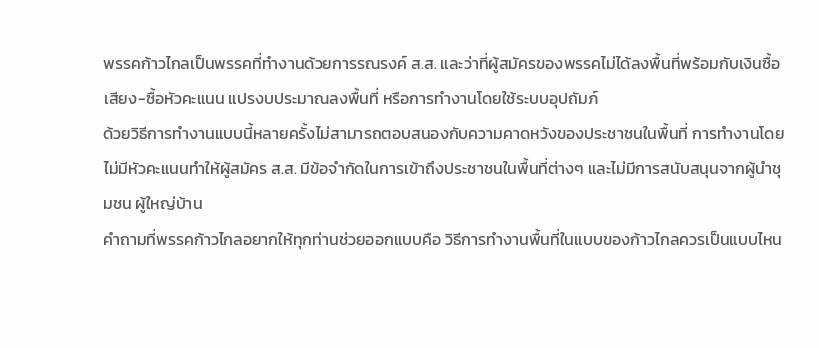พรรคก้าวไกลเป็นพรรคที่ทำงานด้วยการรณรงค์ ส.ส. และว่าที่ผู้สมัครของพรรคไม่ได้ลงพื้นที่พร้อมกับเงินซื้อเสียง-ซื้อหัวคะแนน แปรงบประมาณลงพื้นที่ หรือการทำงานโดยใช้ระบบอุปถัมภ์
ด้วยวิธีการทำงานแบบนี้หลายครั้งไม่สามารถตอบสนองกับความคาดหวังของประชาชนในพื้นที่ การทำงานโดยไม่มีหัวคะแนนทำให้ผู้สมัคร ส.ส. มีข้อจำกัดในการเข้าถึงประชาชนในพื้นที่ต่างๆ และไม่มีการสนับสนุนจากผู้นำชุมชน ผู้ใหญ่บ้าน
คำถามที่พรรคก้าวไกลอยากให้ทุกท่านช่วยออกแบบคือ วิธีการทำงานพื้นที่ในแบบของก้าวไกลควรเป็นแบบไหน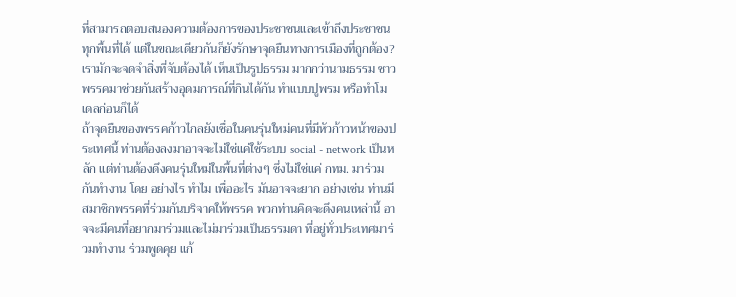ที่สามารถตอบสนองความต้องการของประชาชนและเข้าถึงประชาชนทุกพื้นที่ได้ แต่ในขณะเดียวกันก็ยังรักษาจุดยืนทางการเมืองที่ถูกต้อง?
เรามักจะจดจำสิ่งที่จับต้องได้ เห็นเป็นรูปธรรม มากกว่านามธรรม ชาวพรรคมาช่วยกันสร้างอุดมการณ์ที่กินได้กัน ทำแบบปูพรม หรือทำโมเดลก่อนก็ได้
ถ้าจุดยืนของพรรคก้าวไกลยังเชื่อในคนรุ่นใหม่คนที่มีหัวก้าวหน้าของประเทศนี้ ท่านต้องลงมาอาจจะไม่ใช่แค่ใช้ระบบ social - network เป็นหลัก แต่ท่านต้องดึงคนรุ่นใหม่ในพื้นที่ต่างๆ ซึ่งไม่ใช่แค่ กทม. มาร่วมกันทำงาน โดย อย่างไร ทำไม เพื่ออะไร มันอาจจะยาก อย่างเช่น ท่านมี สมาชิกพรรคที่ร่วมกันบริจาคให้พรรค พวกท่านคิดจะดึงคนเหล่านี้ อาจจะมีคนที่อยากมาร่วมและไม่มาร่วมเป็นธรรมดา ที่อยู่ทั่วประเทศมาร่วมทำงาน ร่วมพูดคุย แก้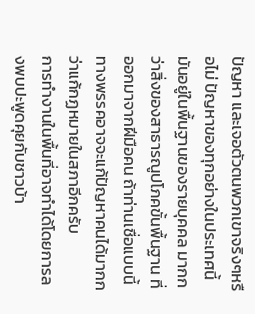ปัญหา และเจอตัวตนพวกเขาจริงๆหรือไม่ ปัญหาของทุกอย่างในประเทศนี้มันอยู่ในพื้นฐานของรายบุคคล มากกว่าสิ่งของสาธารณูปโภคขั้นพื้นฐาน ที่ออกมาจากฝีมือคน ถ้าท่านเชื่อแบบนี้ ทางพรรคอาจจะแก้ปัญหาคนได้มากกว่าแก้กฏหมายในสภาอีกครับ
การทำงานในพื้นที่อาจทำได้โดยการลงพบปะพูดคุยกับชาวบ้า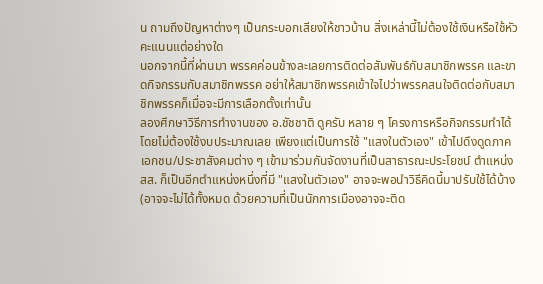น ถามถึงปัญหาต่างๆ เป็นกระบอกเสียงให้ชาวบ้าน สิ่งเหล่านี้ไม่ต้องใช้เงินหรือใช้หัวคะแนนแต่อย่างใด
นอกจากนี้ที่ผ่านมา พรรคค่อนข้างละเลยการติดต่อสัมพันธ์กับสมาชิกพรรค และขาดกิจกรรมกับสมาชิกพรรค อย่าให้สมาชิกพรรคเข้าใจไปว่าพรรคสนใจติดต่อกับสมาชิกพรรคก็เมื่อจะมีการเลือกตั้งเท่านั้น
ลองศึกษาวิธีการทำงานของ อ.ชัชชาติ ดูครับ หลาย ๆ โครงการหรือกิจกรรมทำได้โดยไม่ต้องใช้งบประมาณเลย เพียงแต่เป็นการใช้ "แสงในตัวเอง" เข้าไปดึงดูดภาคเอกชน/ประชาสังคมต่าง ๆ เข้ามาร่วมกันจัดงานที่เป็นสาธารณะประโยชน์ ตำแหน่ง สส. ก็เป็นอีกตำแหน่งหนึ่งที่มี "แสงในตัวเอง" อาจจะพอนำวิธีคิดนี้มาปรับใช้ได้บ้าง (อาจจะไม่ได้ทั้งหมด ด้วยความที่เป็นนักการเมืองอาจจะติด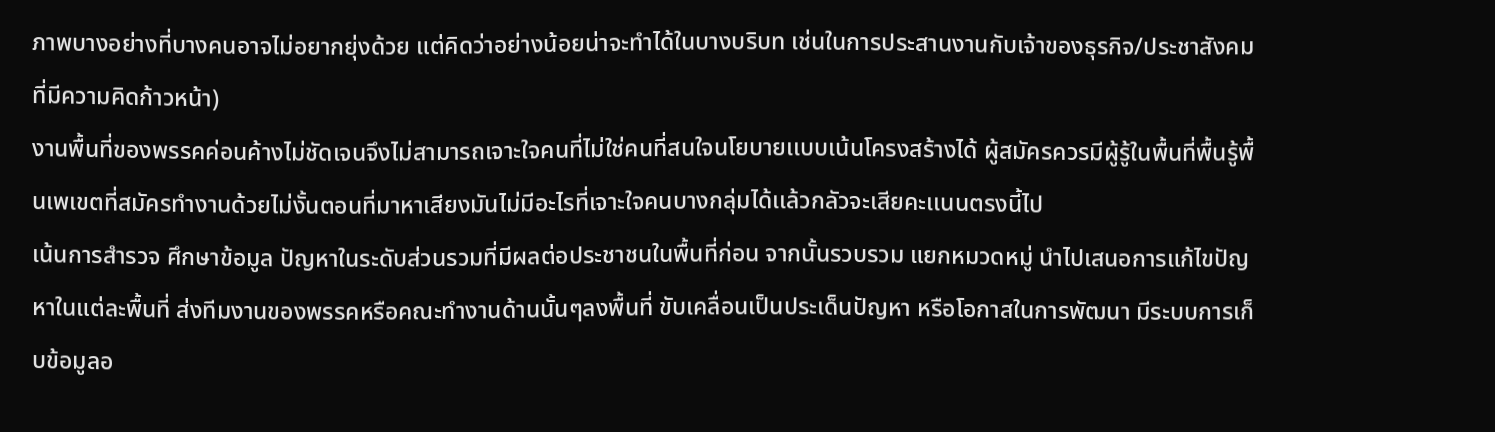ภาพบางอย่างที่บางคนอาจไม่อยากยุ่งด้วย แต่คิดว่าอย่างน้อยน่าจะทำได้ในบางบริบท เช่นในการประสานงานกับเจ้าของธุรกิจ/ประชาสังคม ที่มีความคิดก้าวหน้า)
งานพื้นที่ของพรรคค่อนค้างไม่ชัดเจนจึงไม่สามารถเจาะใจคนที่ไม่ใช่คนที่สนใจนโยบายเเบบเน้นโครงสร้างได้ ผู้สมัครควรมีผู้รู้ในพื้นที่พื้นรู้พื้นเพเขตที่สมัครทำงานด้วยไม่งั้นตอนที่มาหาเสียงมันไม่มีอะไรที่เจาะใจคนบางกลุ่มได้เเล้วกลัวจะเสียคะเเนนตรงนี้ไป
เน้นการสำรวจ ศึกษาข้อมูล ปัญหาในระดับส่วนรวมที่มีผลต่อประชาชนในพื้นที่ก่อน จากนั้นรวบรวม แยกหมวดหมู่ นำไปเสนอการแก้ไขปัญหาในแต่ละพื้นที่ ส่งทีมงานของพรรคหรือคณะทำงานด้านนั้นๆลงพื้นที่ ขับเคลื่อนเป็นประเด็นปัญหา หรือโอกาสในการพัฒนา มีระบบการเก็บข้อมูลอ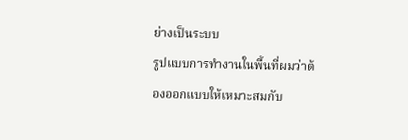ย่างเป็นระบบ
รูปแบบการทำงานในพื้นที่ผมว่าต้องออกแบบให้เหมาะสมกับ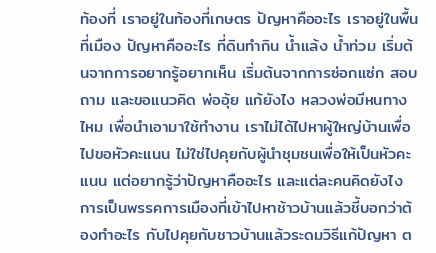ท้องที่ เราอยู่ในท้องที่เกษตร ปัญหาคืออะไร เราอยู่ในพื้นที่เมือง ปัญหาคืออะไร ที่ดินทำกิน น้ำแล้ง น้ำท่วม เริ่มต้นจากการอยากรู้อยากเห็น เริ่มต้นจากการซ่อกแซ่ก สอบถาม และขอแนวคิด พ่ออุ้ย แก้ยังไง หลวงพ่อมีหนทางไหม เพื่อนำเอามาใช้ทำงาน เราไม่ได้ไปหาผู้ใหญ่บ้านเพื่อไปขอหัวคะแนน ไม่ใช่ไปคุยกับผู้นำชุมชนเพื่อให้เป็นหัวคะแนน แต่อยากรู้ว่าปัญหาคืออะไร และแต่ละคนคิดยังไง การเป็นพรรคการเมืองที่เข้าไปหาช้าวบ้านแล้วชี้บอกว่าต้องทำอะไร กับไปคุยกับชาวบ้านแล้วระดมวิธีแก้ปัญหา ต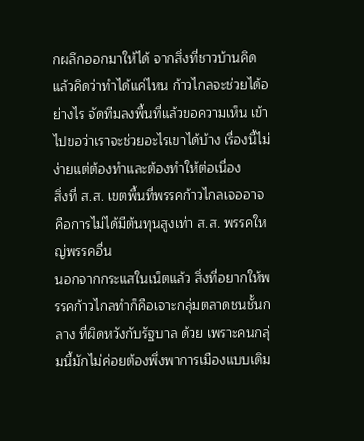กผลึกออกมาให้ได้ จากสิ่งที่ชาวบ้านคิด แล้วคิดว่าทำได้แค่ไหน ก้าวไกลจะช่วยได้อย่างไร จัดทีมลงพื้นที่แล้วขอความเห็น เข้าไปขอว่าเราจะช่วยอะไรเขาได้บ้าง เรื่องนี้ไม่ง่ายแต่ต้องทำและต้องทำให้ต่อเนื่อง
สิ่งที่ ส.ส. เขตพื้นที่พรรคก้าวไกลเจออาจคือการไม่ได้มีต้นทุนสูงเท่า ส.ส. พรรคใหญ่พรรคอื่น
นอกจากกระแสในเน็ตแล้ว สิ่งที่อยากให้พรรคก้าวไกลทำก็คือเจาะกลุ่มตลาดชนชั้นกลาง ที่ผิดหวังกับรัฐบาล ด้วย เพราะคนกลุ่มนี้มักไม่ค่อยต้องพึ่งพาการเมืองแบบเดิม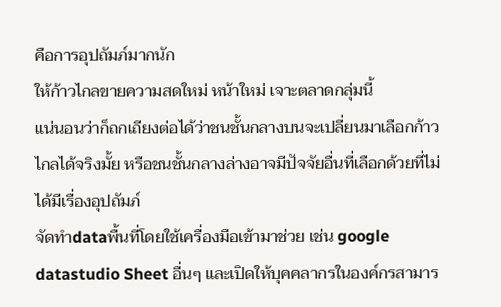คือการอุปถัมภ์มากนัก
ให้ก้าวไกลขายความสดใหม่ หน้าใหม่ เจาะตลาดกลุ่มนี้
แน่นอนว่าก็ถกเถียงต่อได้ว่าชนชั้นกลางบนจะเปลี่ยนมาเลือกก้าวไกลได้จริงมั้ย หรือชนชั้นกลางล่างอาจมีปัจจัยอื่นที่เลือกด้วยที่ไม่ได้มีเรื่องอุปถัมภ์
จัดทำdataพื้นที่โดยใช้เครื่องมือเข้ามาช่วย เช่น google datastudio Sheet อื่นๆ และเปิดให้บุคคลากรในองค์กรสามาร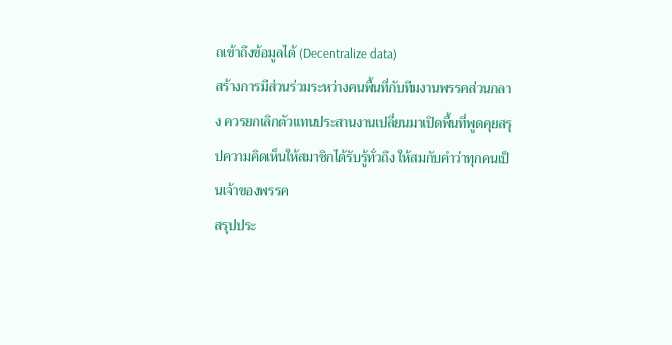ถเข้าถึงข้อมูลได้ (Decentralize data)
สร้างการมีส่วนร่วมระหว่างคนพื้นที่กับทีมงานพรรคส่วนกลาง ควรยกเลิกตัวแทนประสานงานเปลี่ยนมาเปิดพื้นที่พูดคุยสรุปความคิดเห็นให้สมาชิกได้รับรู้ทั่วถึง ให้สมกับคำว่าทุกคนเป็นเจ้าของพรรค
สรุปประ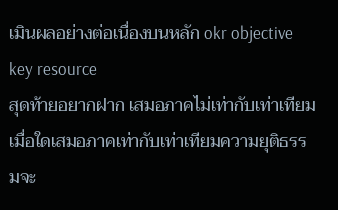เมินผลอย่างต่อเนื่องบนหลัก okr objective key resource
สุดท้ายอยากฝาก เสมอภาคไม่เท่ากับเท่าเทียม เมื่อใดเสมอภาคเท่ากับเท่าเทียมความยุติธรรมจะ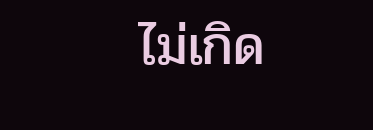ไม่เกิด